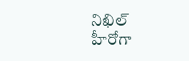నిఖిల్ హీరోగా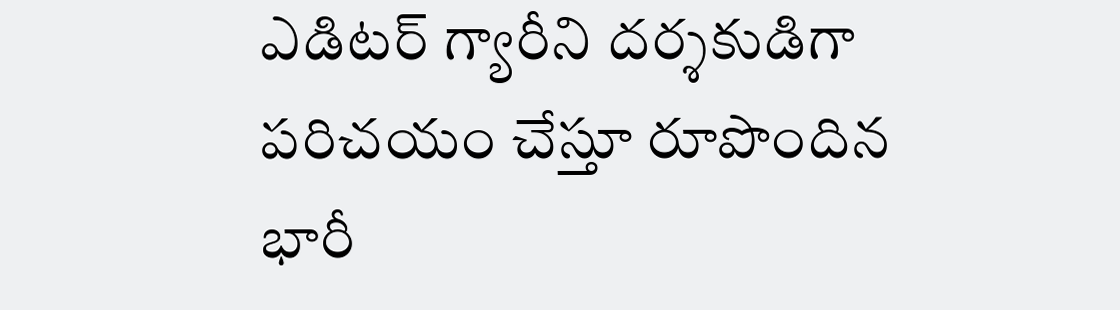ఎడిటర్ గ్యారీని దర్శకుడిగా పరిచయం చేస్తూ రూపొందిన భారీ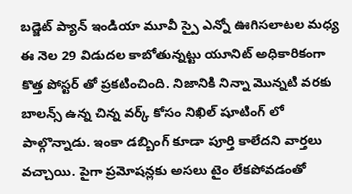బడ్జెట్ ప్యాన్ ఇండియా మూవీ స్పై ఎన్నో ఊగిసలాటల మధ్య ఈ నెల 29 విడుదల కాబోతున్నట్టు యూనిట్ అధికారికంగా కొత్త పోస్టర్ తో ప్రకటించింది. నిజానికి నిన్నా మొన్నటి వరకు బాలన్స్ ఉన్న చిన్న వర్క్ కోసం నిఖిల్ షూటింగ్ లో పాల్గొన్నాడు. ఇంకా డబ్బింగ్ కూడా పూర్తి కాలేదని వార్తలు వచ్చాయి. పైగా ప్రమోషన్లకు అసలు టైం లేకపోవడంతో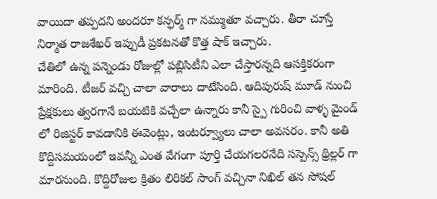వాయిదా తప్పదని అందరూ కన్ఫర్మ్ గా నమ్ముతూ వచ్చారు. తీరా చూస్తే నిర్మాత రాజశేఖర్ ఇప్పుడీ ప్రకటనతో కొత్త షాక్ ఇచ్చారు.
చేతిలో ఉన్న పన్నెండు రోజుల్లో పబ్లిసిటీని ఎలా చేస్తారన్నది ఆసక్తికరంగా మారింది. టీజర్ వచ్చి చాలా వారాలు దాటేసింది. ఆదిపురుష్ మూడ్ నుంచి ప్రేక్షకులు త్వరగానే బయటికి వచ్చేలా ఉన్నారు కానీ స్పై గురించి వాళ్ళ మైండ్ లో రిజిస్టర్ కావడానికి ఈవెంట్లు, ఇంటర్వ్యూలు చాలా అవసరం. కానీ అతి కొద్దిసమయంలో ఇవన్నీ ఎంత వేగంగా పూర్తి చేయగలరనేది సస్పెన్స్ థ్రిల్లర్ గా మారనుంది. కొద్దిరోజుల క్రితం లిరికల్ సాంగ్ వచ్చినా నిఖిల్ తన సోషల్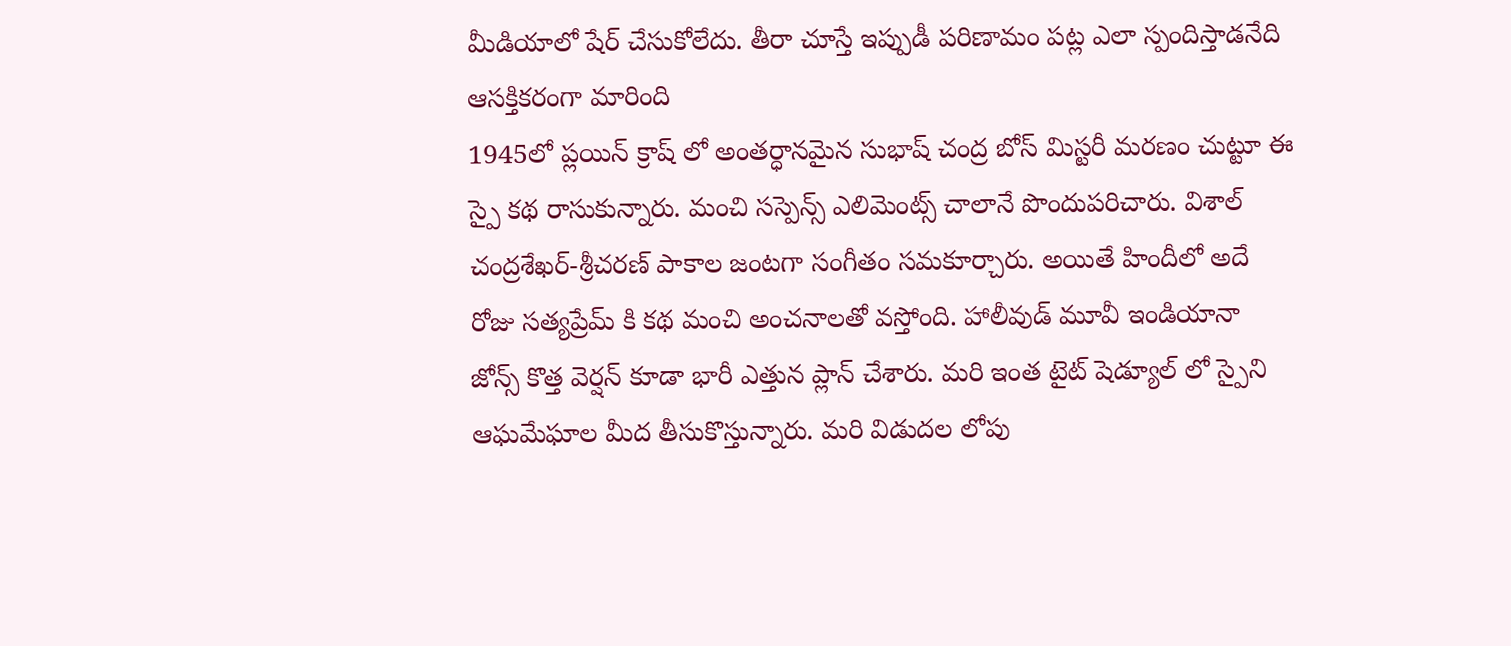మీడియాలో షేర్ చేసుకోలేదు. తీరా చూస్తే ఇప్పుడీ పరిణామం పట్ల ఎలా స్పందిస్తాడనేది ఆసక్తికరంగా మారింది
1945లో ప్లయిన్ క్రాష్ లో అంతర్ధానమైన సుభాష్ చంద్ర బోస్ మిస్టరీ మరణం చుట్టూ ఈ స్పై కథ రాసుకున్నారు. మంచి సస్పెన్స్ ఎలిమెంట్స్ చాలానే పొందుపరిచారు. విశాల్ చంద్రశేఖర్-శ్రీచరణ్ పాకాల జంటగా సంగీతం సమకూర్చారు. అయితే హిందీలో అదే రోజు సత్యప్రేమ్ కి కథ మంచి అంచనాలతో వస్తోంది. హాలీవుడ్ మూవీ ఇండియానా జోన్స్ కొత్త వెర్షన్ కూడా భారీ ఎత్తున ప్లాన్ చేశారు. మరి ఇంత టైట్ షెడ్యూల్ లో స్పైని ఆఘమేఘాల మీద తీసుకొస్తున్నారు. మరి విడుదల లోపు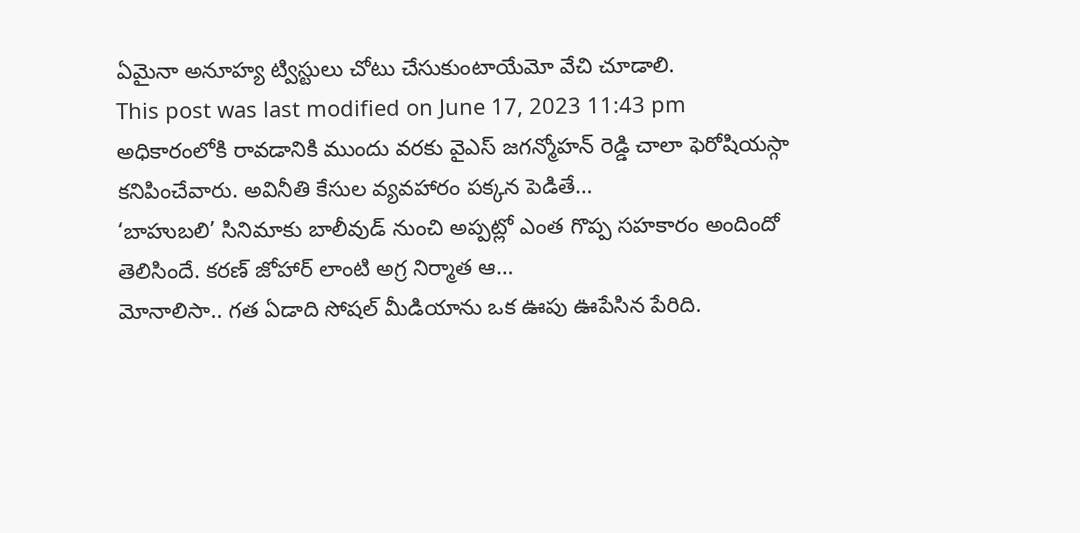ఏమైనా అనూహ్య ట్విస్టులు చోటు చేసుకుంటాయేమో వేచి చూడాలి.
This post was last modified on June 17, 2023 11:43 pm
అధికారంలోకి రావడానికి ముందు వరకు వైఎస్ జగన్మోహన్ రెడ్డి చాలా ఫెరోషియస్గా కనిపించేవారు. అవినీతి కేసుల వ్యవహారం పక్కన పెడితే…
‘బాహుబలి’ సినిమాకు బాలీవుడ్ నుంచి అప్పట్లో ఎంత గొప్ప సహకారం అందిందో తెలిసిందే. కరణ్ జోహార్ లాంటి అగ్ర నిర్మాత ఆ…
మోనాలిసా.. గత ఏడాది సోషల్ మీడియాను ఒక ఊపు ఊపేసిన పేరిది.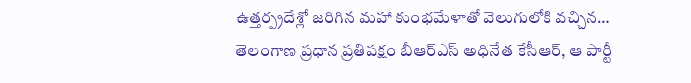ఉత్తర్ప్రదేశ్లో జరిగిన మహా కుంభమేళాతో వెలుగులోకి వచ్చిన…
తెలంగాణ ప్రధాన ప్రతిపక్షం బీఆర్ఎస్ అధినేత కేసీఆర్, ఆ పార్టీ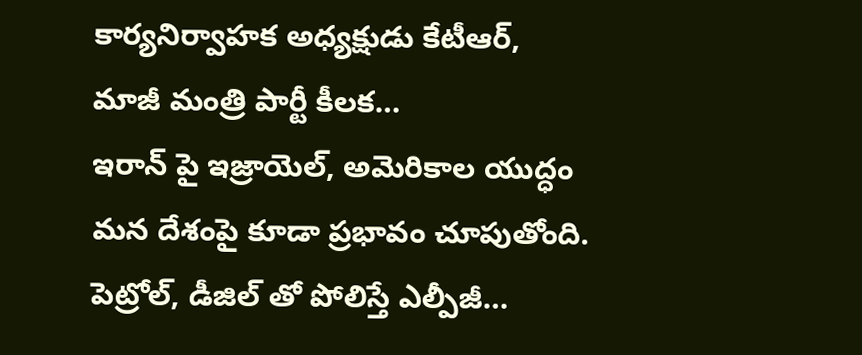కార్యనిర్వాహక అధ్యక్షుడు కేటీఆర్, మాజీ మంత్రి పార్టీ కీలక…
ఇరాన్ పై ఇజ్రాయెల్, అమెరికాల యుద్ధం మన దేశంపై కూడా ప్రభావం చూపుతోంది. పెట్రోల్, డీజిల్ తో పోలిస్తే ఎల్పీజీ…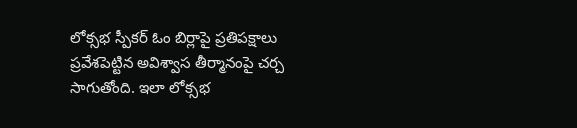లోక్సభ స్పీకర్ ఓం బిర్లాపై ప్రతిపక్షాలు ప్రవేశపెట్టిన అవిశ్వాస తీర్మానంపై చర్చ సాగుతోంది. ఇలా లోక్సభ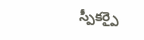స్పీకర్పై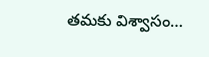తమకు విశ్వాసం…